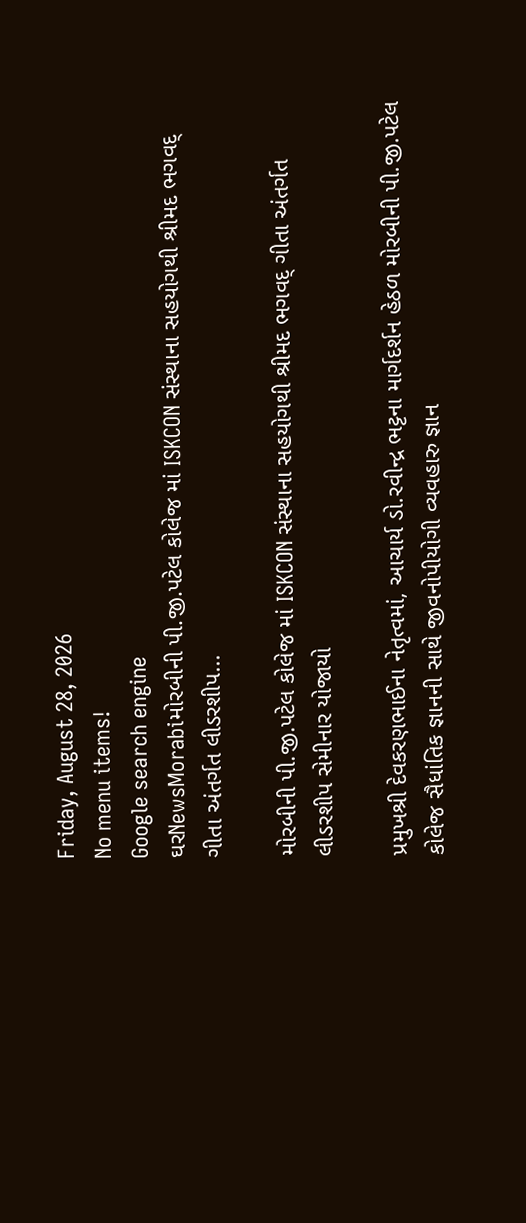Friday, August 28, 2026
No menu items!
Google search engine
ઘરNewsMorabiમોરબીની પી.જી.પટેલ કોલેજ માં ISKCON સંસ્થાના સહયોગથી શ્રીમદ ભગવદ્ ગીતા અંતર્ગત લીડરશીપ...

મોરબીની પી.જી.પટેલ કોલેજ માં ISKCON સંસ્થાના સહયોગથી શ્રીમદ ભગવદ્ ગીતા અંતર્ગત લીડરશીપ સેમીનાર યોજાયો

પ્રમુખશ્રી દેવકરણભાઈના નેતૃત્વમાં, આચાર્ય ડો.રવીન્દ્ર ભટ્ટના માર્ગદર્શન હેઠળ મોરબીની પી.જી.પટેલ કોલેજ સૈધાંતિક જ્ઞાનની સાથે જીવનોપીયોગી વ્યવહારુ જ્ઞાન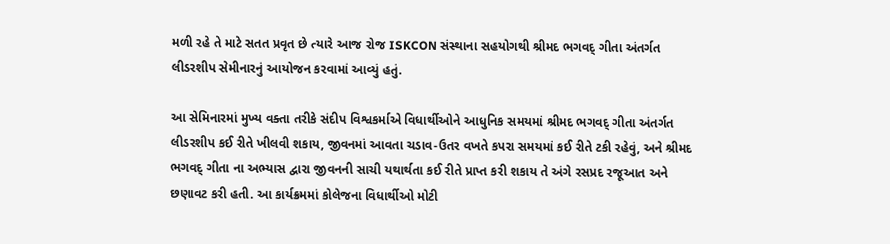મળી રહે તે માટે સતત પ્રવૃત છે ત્યારે આજ રોજ ISKCON સંસ્થાના સહયોગથી શ્રીમદ ભગવદ્ ગીતા અંતર્ગત લીડરશીપ સેમીનારનું આયોજન કરવામાં આવ્યું હતું.

આ સેમિનારમાં મુખ્ય વક્તા તરીકે સંદીપ વિશ્વકર્માએ વિધાર્થીઓને આધુનિક સમયમાં શ્રીમદ ભગવદ્ ગીતા અંતર્ગત લીડરશીપ કઈ રીતે ખીલવી શકાય, જીવનમાં આવતા ચડાવ-ઉતર વખતે કપરા સમયમાં કઈ રીતે ટકી રહેવું, અને શ્રીમદ ભગવદ્ ગીતા ના અભ્યાસ દ્વારા જીવનની સાચી યથાર્થતા કઈ રીતે પ્રાપ્ત કરી શકાય તે અંગે રસપ્રદ રજૂઆત અને છણાવટ કરી હતી. આ કાર્યક્રમમાં કોલેજના વિધાર્થીઓ મોટી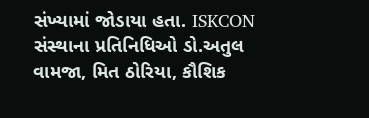સંખ્યામાં જોડાયા હતા. ISKCON સંસ્થાના પ્રતિનિધિઓ ડો.અતુલ વામજા, મિત ઠોરિયા, કૌશિક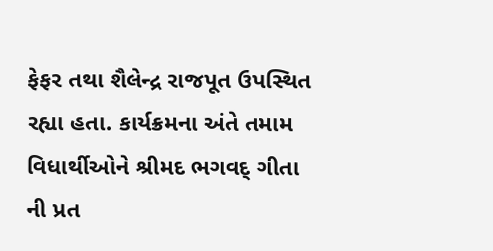ફેફર તથા શૈલેન્દ્ર રાજપૂત ઉપસ્થિત રહ્યા હતા. કાર્યક્રમના અંતે તમામ વિધાર્થીઓને શ્રીમદ ભગવદ્ ગીતા ની પ્રત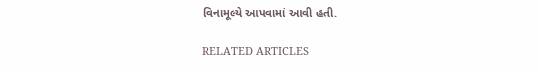વિનામૂલ્યે આપવામાં આવી હતી.

RELATED ARTICLES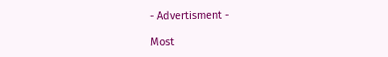- Advertisment -

Most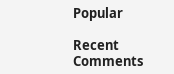Popular

Recent Comments